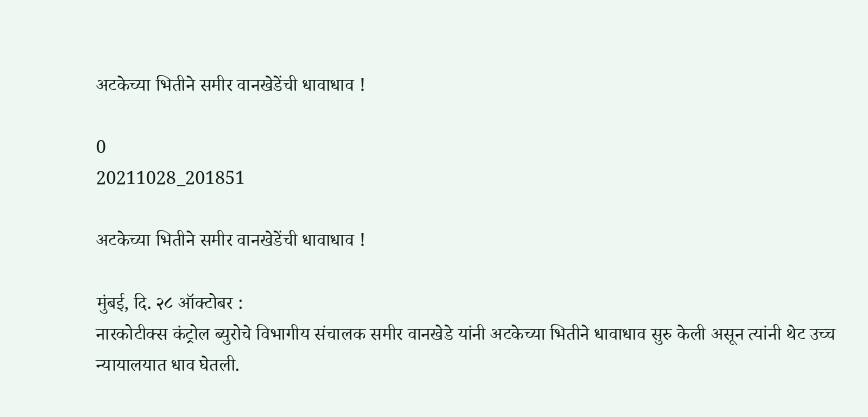अटकेच्या भितीने समीर वानखेडेंची धावाधाव !

0
20211028_201851

अटकेच्या भितीने समीर वानखेडेंची धावाधाव !

मुंबई, दि. २८ ऑक्टोबर :
नारकोटीक्स कंट्रोल ब्युरोचे विभागीय संचालक समीर वानखेडे यांनी अटकेच्या भितीने धावाधाव सुरु केली असून त्यांनी थेट उच्च न्यायालयात धाव घेतली.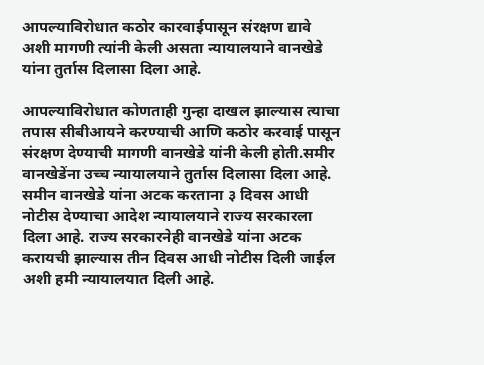आपल्याविरोधात कठोर कारवाईपासून संरक्षण द्यावे अशी मागणी त्यांनी केली असता न्यायालयाने वानखेडे यांना तुर्तास दिलासा दिला आहे.

आपल्याविरोधात कोणताही गुन्हा दाखल झाल्यास त्याचा तपास सीबीआयने करण्याची आणि कठोर करवाई पासून संरक्षण देण्याची मागणी वानखेडे यांनी केली होती.समीर वानखेडेंना उच्च न्यायालयाने तुर्तास दिलासा दिला आहे. समीन वानखेडे यांना अटक करताना ३ दिवस आधी नोटीस देण्याचा आदेश न्यायालयाने राज्य सरकारला दिला आहे. राज्य सरकारनेही वानखेडे यांना अटक करायची झाल्यास तीन दिवस आधी नोटीस दिली जाईल अशी हमी न्यायालयात दिली आहे.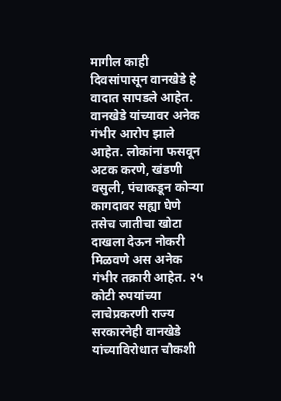मागील काही दिवसांपासून वानखेडे हे वादात सापडले आहेत. वानखेडे यांच्यावर अनेक गंभीर आरोप झाले आहेत. लोकांना फसवून अटक करणे, खंडणी वसुली, पंचाकडून कोऱ्या कागदावर सह्या घेणे तसेच जातीचा खोटा दाखला देऊन नोकरी मिळवणे अस अनेक गंभीर तक्रारी आहेत. २५ कोटी रुपयांच्या लाचेप्रकरणी राज्य सरकारनेही वानखेडे यांच्याविरोधात चौकशी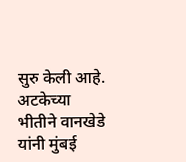सुरु केली आहे. अटकेच्या भीतीने वानखेडे यांनी मुंबई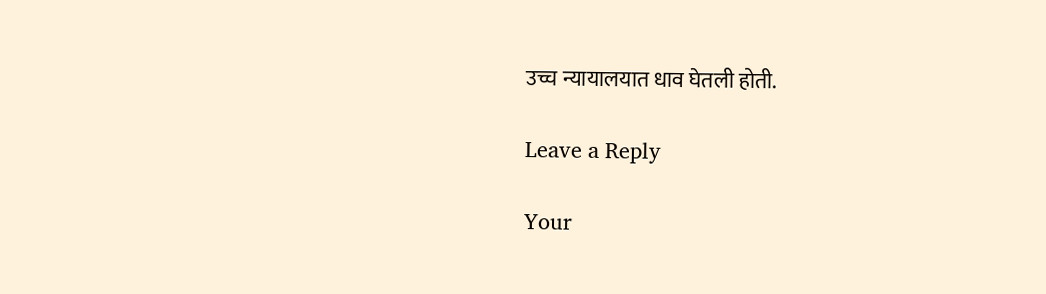उच्च न्यायालयात धाव घेतली होती.

Leave a Reply

Your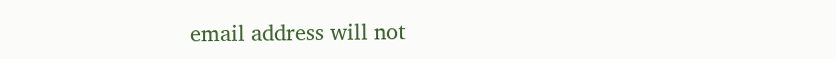email address will not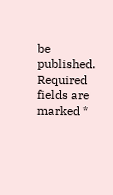be published. Required fields are marked *